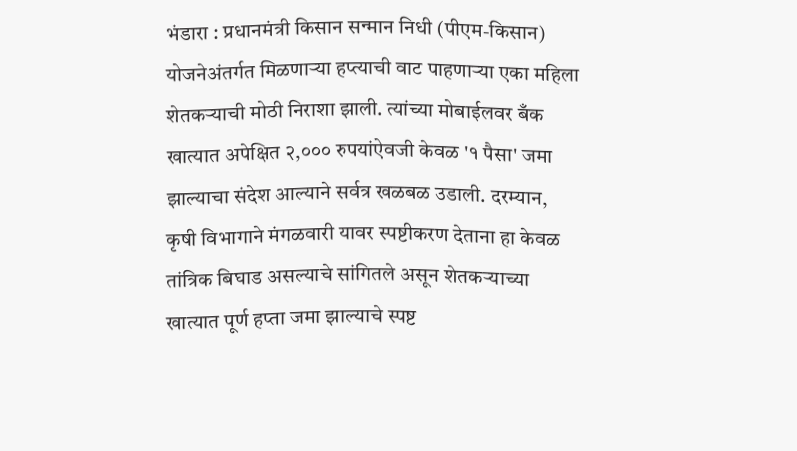भंडारा : प्रधानमंत्री किसान सन्मान निधी (पीएम-किसान) योजनेअंतर्गत मिळणाऱ्या हप्त्याची वाट पाहणाऱ्या एका महिला शेतकऱ्याची मोठी निराशा झाली. त्यांच्या मोबाईलवर बँक खात्यात अपेक्षित २,००० रुपयांऐवजी केवळ '१ पैसा' जमा झाल्याचा संदेश आल्याने सर्वत्र खळबळ उडाली. दरम्यान, कृषी विभागाने मंगळवारी यावर स्पष्टीकरण देताना हा केवळ तांत्रिक बिघाड असल्याचे सांगितले असून शेतकऱ्याच्या खात्यात पूर्ण हप्ता जमा झाल्याचे स्पष्ट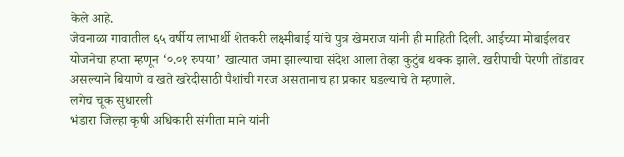केले आहे.
जेवनाळा गावातील ६५ वर्षीय लाभार्थी शेतकरी लक्ष्मीबाई यांचे पुत्र खेमराज यांनी ही माहिती दिली. आईच्या मोबाईलवर योजनेचा हप्ता म्हणून ‘०.०१ रुपया’ खात्यात जमा झाल्याचा संदेश आला तेव्हा कुटुंब थक्क झाले. खरीपाची पेरणी तोंडावर असल्याने बियाणे व खते खरेदीसाठी पैशांची गरज असतानाच हा प्रकार घडल्याचे ते म्हणाले.
लगेच चूक सुधारली
भंडारा जिल्हा कृषी अधिकारी संगीता माने यांनी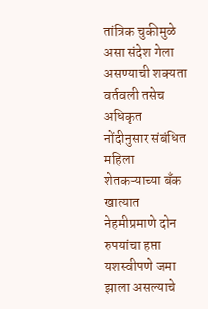तांत्रिक चुकीमुळे असा संदेश गेला असण्याची शक्यता वर्तवली तसेच अधिकृत नोंदीनुसार संबंधित महिला शेतकऱ्याच्या बँक खात्यात नेहमीप्रमाणे दोन रुपयांचा हप्ता यशस्वीपणे जमा झाला असल्याचे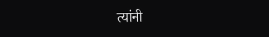त्यांनी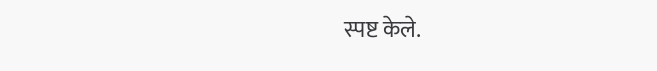स्पष्ट केले.